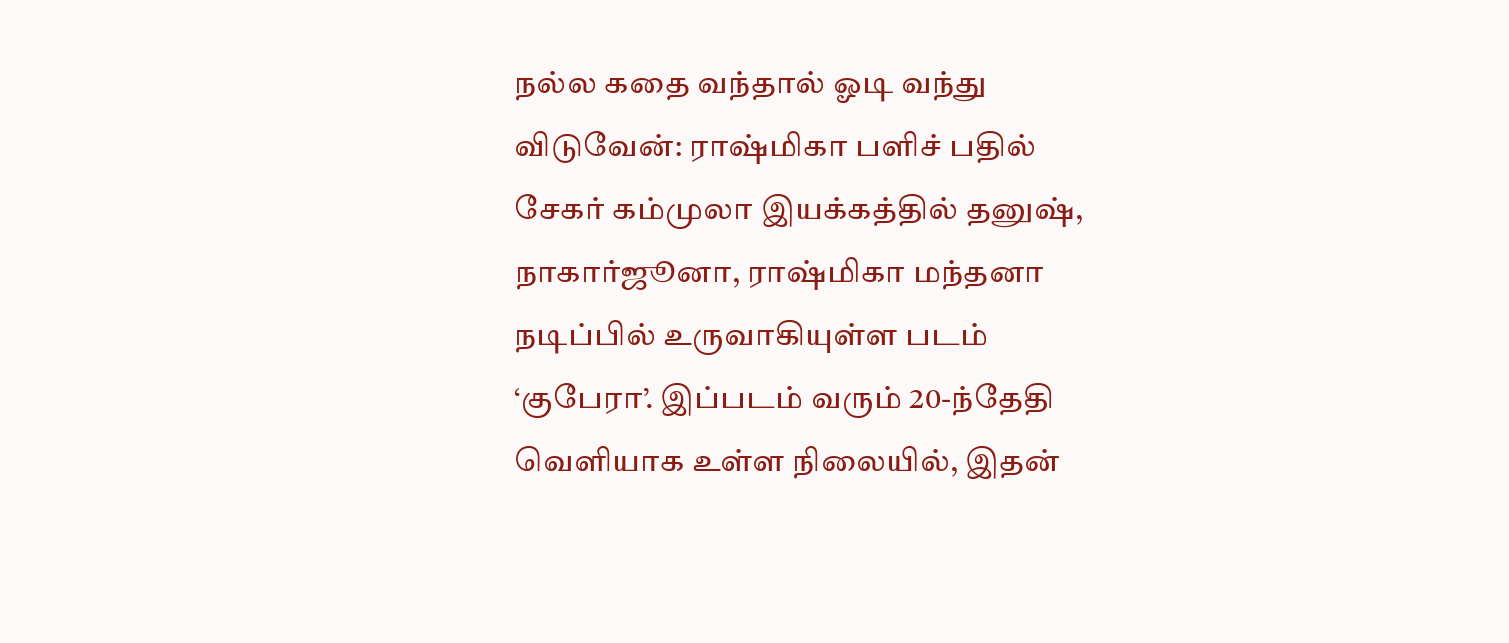நல்ல கதை வந்தால் ஓடி வந்து விடுவேன்: ராஷ்மிகா பளிச் பதில்
சேகர் கம்முலா இயக்கத்தில் தனுஷ், நாகார்ஜூனா, ராஷ்மிகா மந்தனா நடிப்பில் உருவாகியுள்ள படம் ‘குபேரா’. இப்படம் வரும் 20-ந்தேதி வெளியாக உள்ள நிலையில், இதன்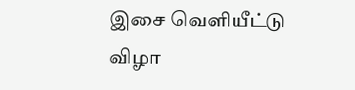இசை வெளியீட்டு விழா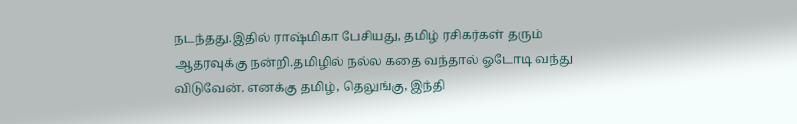நடந்தது.இதில் ராஷ்மிகா பேசியது, தமிழ் ரசிகர்கள் தரும் ஆதரவுக்கு நன்றி.தமிழில் நல்ல கதை வந்தால் ஓடோடி வந்து விடுவேன். எனக்கு தமிழ், தெலுங்கு, இந்தி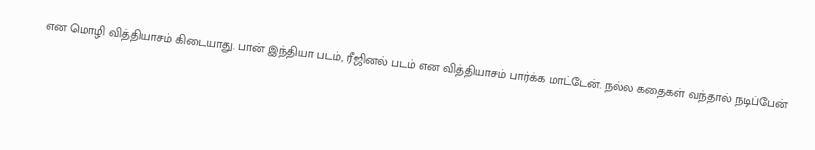என மொழி வித்தியாசம் கிடையாது. பான் இந்தியா படம், ரீஜினல் படம் என வித்தியாசம் பார்க்க மாட்டேன். நல்ல கதைகள் வந்தால் நடிப்பேன்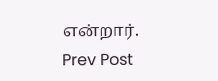என்றார்.
Prev Post